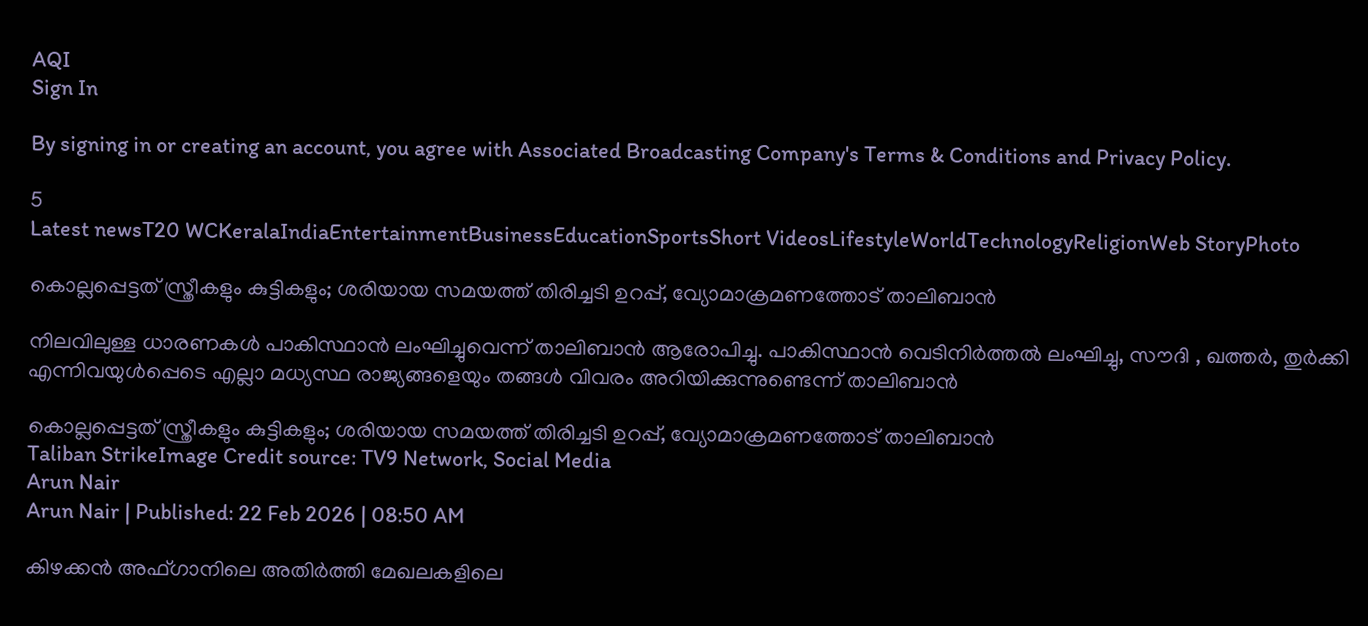AQI
Sign In

By signing in or creating an account, you agree with Associated Broadcasting Company's Terms & Conditions and Privacy Policy.

5
Latest newsT20 WCKeralaIndiaEntertainmentBusinessEducationSportsShort VideosLifestyleWorldTechnologyReligionWeb StoryPhoto

കൊല്ലപ്പെട്ടത് സ്ത്രീകളും കുട്ടികളും; ശരിയായ സമയത്ത് തിരിച്ചടി ഉറപ്പ്, വ്യോമാക്രമണത്തോട് താലിബാൻ

നിലവിലുള്ള ധാരണകൾ പാകിസ്ഥാൻ ലംഘിച്ചുവെന്ന് താലിബാൻ ആരോപിച്ചു. പാകിസ്ഥാൻ വെടിനിർത്തൽ ലംഘിച്ചു, സൗദി , ഖത്തർ, തുർക്കി എന്നിവയുൾപ്പെടെ എല്ലാ മധ്യസ്ഥ രാജ്യങ്ങളെയും തങ്ങൾ വിവരം അറിയിക്കുന്നുണ്ടെന്ന് താലിബാൻ

കൊല്ലപ്പെട്ടത് സ്ത്രീകളും കുട്ടികളും; ശരിയായ സമയത്ത് തിരിച്ചടി ഉറപ്പ്, വ്യോമാക്രമണത്തോട് താലിബാൻ
Taliban StrikeImage Credit source: TV9 Network, Social Media
Arun Nair
Arun Nair | Published: 22 Feb 2026 | 08:50 AM

കിഴക്കൻ അഫ്ഗാനിലെ അതിർത്തി മേഖലകളിലെ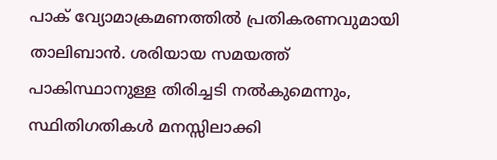പാക് വ്യോമാക്രമണത്തിൽ പ്രതികരണവുമായി താലിബാൻ. ശരിയായ സമയത്ത് പാകിസ്ഥാനുള്ള തിരിച്ചടി നൽകുമെന്നും, സ്ഥിതിഗതികൾ മനസ്സിലാക്കി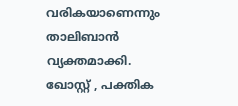വരികയാണെന്നും താലിബാൻ വ്യക്തമാക്കി. ഖോസ്റ്റ് , പക്തിക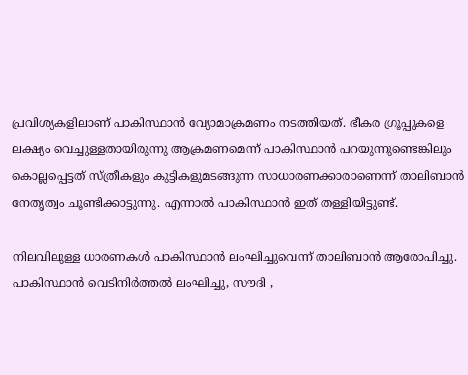പ്രവിശ്യകളിലാണ് പാകിസ്ഥാൻ വ്യോമാക്രമണം നടത്തിയത്. ഭീകര ഗ്രൂപ്പുകളെ ലക്ഷ്യം വെച്ചുള്ളതായിരുന്നു ആക്രമണമെന്ന് പാകിസ്ഥാൻ പറയുന്നുണ്ടെങ്കിലും കൊല്ലപ്പെട്ടത് സ്ത്രീകളും കുട്ടികളുമടങ്ങുന്ന സാധാരണക്കാരാണെന്ന് താലിബാൻ നേതൃത്വം ചൂണ്ടിക്കാട്ടുന്നു. എന്നാൽ പാകിസ്ഥാൻ ഇത് തള്ളിയിട്ടുണ്ട്.

നിലവിലുള്ള ധാരണകൾ പാകിസ്ഥാൻ ലംഘിച്ചുവെന്ന് താലിബാൻ ആരോപിച്ചു. പാകിസ്ഥാൻ വെടിനിർത്തൽ ലംഘിച്ചു, സൗദി ,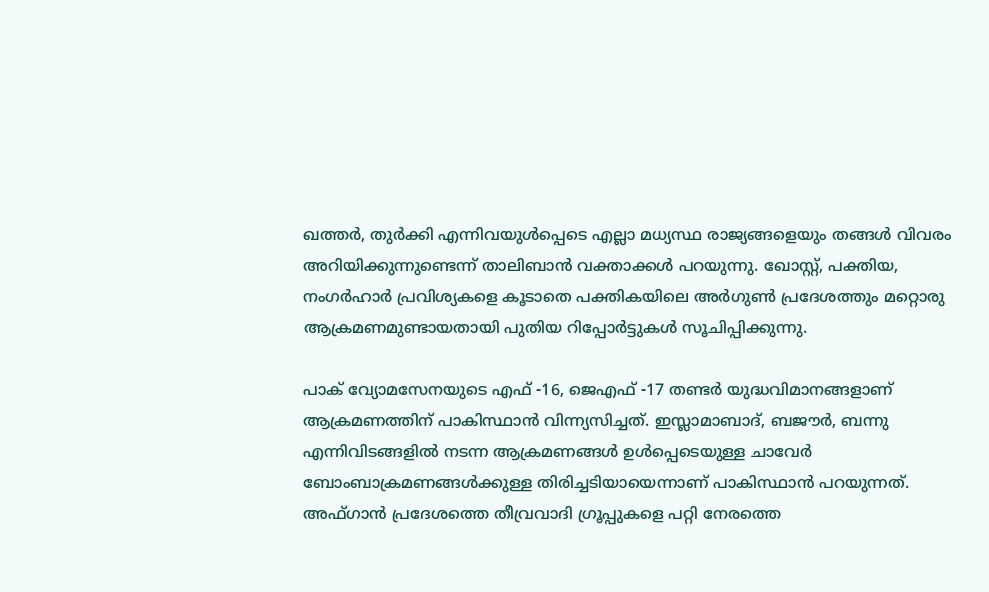ഖത്തർ, തുർക്കി എന്നിവയുൾപ്പെടെ എല്ലാ മധ്യസ്ഥ രാജ്യങ്ങളെയും തങ്ങൾ വിവരം അറിയിക്കുന്നുണ്ടെന്ന് താലിബാൻ വക്താക്കൾ പറയുന്നു. ഖോസ്റ്റ്, പക്തിയ, നംഗർഹാർ പ്രവിശ്യകളെ കൂടാതെ പക്തികയിലെ അർഗുൺ പ്രദേശത്തും മറ്റൊരു ആക്രമണമുണ്ടായതായി പുതിയ റിപ്പോർട്ടുകൾ സൂചിപ്പിക്കുന്നു.

പാക് വ്യോമസേനയുടെ എഫ് -16, ജെഎഫ് -17 തണ്ടർ യുദ്ധവിമാനങ്ങളാണ് ആക്രമണത്തിന് പാകിസ്ഥാൻ വിന്ന്യസിച്ചത്. ഇസ്ലാമാബാദ്, ബജൗർ, ബന്നു എന്നിവിടങ്ങളിൽ നടന്ന ആക്രമണങ്ങൾ ഉൾപ്പെടെയുള്ള ചാവേർ ബോംബാക്രമണങ്ങൾക്കുള്ള തിരിച്ചടിയായെന്നാണ് പാകിസ്ഥാൻ പറയുന്നത്. അഫ്ഗാൻ പ്രദേശത്തെ തീവ്രവാദി ഗ്രൂപ്പുകളെ പറ്റി നേരത്തെ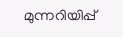മുന്നറിയിപ്പ്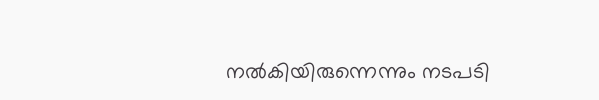നൽകിയിരുന്നെന്നും നടപടി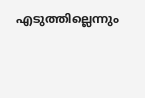എടുത്തില്ലെന്നും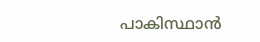പാകിസ്ഥാൻ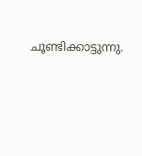ചൂണ്ടിക്കാട്ടുന്നു.